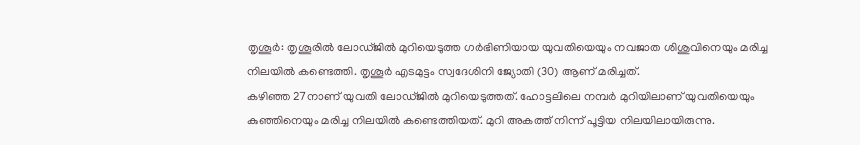തൃശൂർ: തൃശൂരിൽ ലോഡ്ജിൽ മുറിയെടുത്ത ഗർഭിണിയായ യുവതിയെയും നവജാത ശിശുവിനെയും മരിച്ച നിലയിൽ കണ്ടെത്തി. തൃശൂർ എടമുട്ടം സ്വദേശിനി ജ്യോതി (30) ആണ് മരിച്ചത്.
കഴിഞ്ഞ 27നാണ് യുവതി ലോഡ്ജിൽ മുറിയെടുത്തത്. ഹോട്ടലിലെ നമ്പർ മുറിയിലാണ് യുവതിയെയും കുഞ്ഞിനെയും മരിച്ച നിലയിൽ കണ്ടെത്തിയത്. മുറി അകത്ത് നിന്ന് പൂട്ടിയ നിലയിലായിരുന്നു.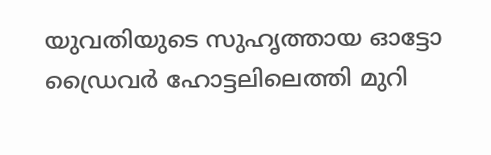യുവതിയുടെ സുഹൃത്തായ ഓട്ടോ ഡ്രൈവർ ഹോട്ടലിലെത്തി മുറി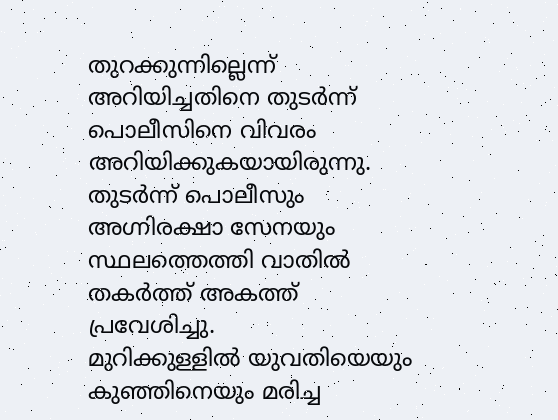തുറക്കുന്നില്ലെന്ന് അറിയിച്ചതിനെ തുടർന്ന് പൊലീസിനെ വിവരം അറിയിക്കുകയായിരുന്നു. തുടർന്ന് പൊലീസും അഗ്നിരക്ഷാ സേനയും സ്ഥലത്തെത്തി വാതിൽ തകർത്ത് അകത്ത് പ്രവേശിച്ചു.
മുറിക്കുള്ളിൽ യുവതിയെയും കുഞ്ഞിനെയും മരിച്ച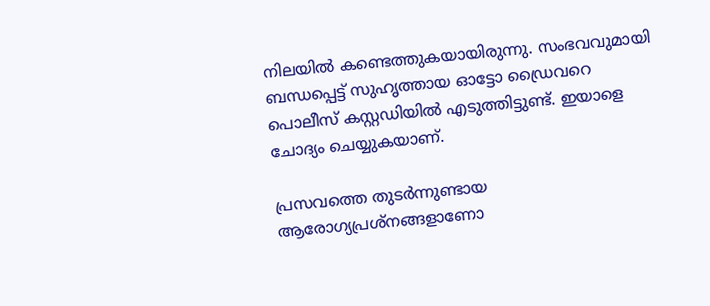നിലയിൽ കണ്ടെത്തുകയായിരുന്നു. സംഭവവുമായി ബന്ധപ്പെട്ട് സുഹൃത്തായ ഓട്ടോ ഡ്രൈവറെ പൊലീസ് കസ്റ്റഡിയിൽ എടുത്തിട്ടുണ്ട്. ഇയാളെ ചോദ്യം ചെയ്യുകയാണ്.

പ്രസവത്തെ തുടർന്നുണ്ടായ ആരോഗ്യപ്രശ്നങ്ങളാണോ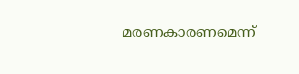മരണകാരണമെന്ന്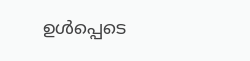ഉൾപ്പെടെ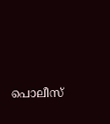പൊലീസ്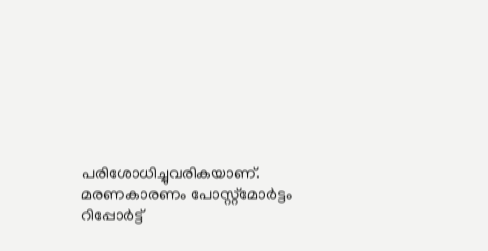പരിശോധിച്ചുവരികയാണ്. മരണകാരണം പോസ്റ്റ്മോർട്ടം റിപ്പോർട്ട്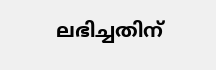ലഭിച്ചതിന്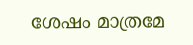ശേഷം മാത്രമേ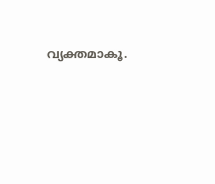വ്യക്തമാകൂ.